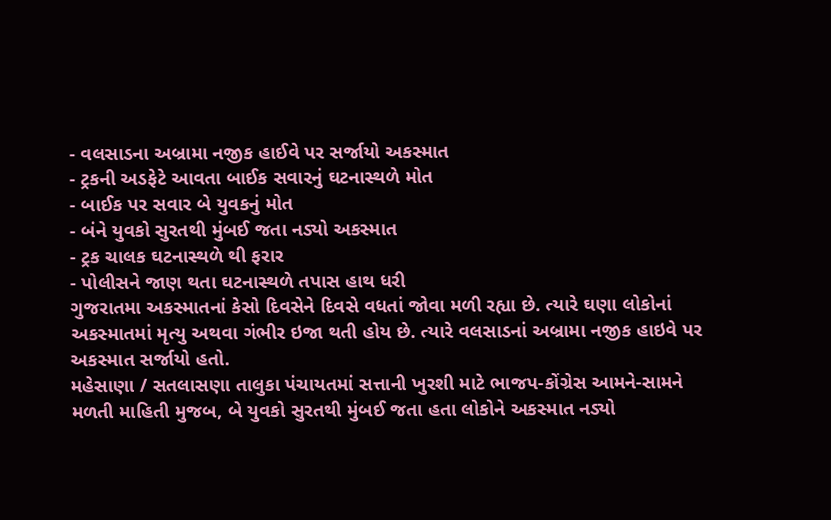- વલસાડના અબ્રામા નજીક હાઈવે પર સર્જાયો અકસ્માત
- ટ્રકની અડફેટે આવતા બાઈક સવારનું ઘટનાસ્થળે મોત
- બાઈક પર સવાર બે યુવકનું મોત
- બંને યુવકો સુરતથી મુંબઈ જતા નડ્યો અકસ્માત
- ટ્રક ચાલક ઘટનાસ્થળે થી ફરાર
- પોલીસને જાણ થતા ઘટનાસ્થળે તપાસ હાથ ધરી
ગુજરાતમા અકસ્માતનાં કેસો દિવસેને દિવસે વધતાં જોવા મળી રહ્યા છે. ત્યારે ઘણા લોકોનાં અકસ્માતમાં મૃત્યુ અથવા ગંભીર ઇજા થતી હોય છે. ત્યારે વલસાડનાં અબ્રામા નજીક હાઇવે પર અકસ્માત સર્જાયો હતો.
મહેસાણા / સતલાસણા તાલુકા પંચાયતમાં સત્તાની ખુરશી માટે ભાજપ-કોંગ્રેસ આમને-સામને
મળતી માહિતી મુજબ, બે યુવકો સુરતથી મુંબઈ જતા હતા લોકોને અકસ્માત નડ્યો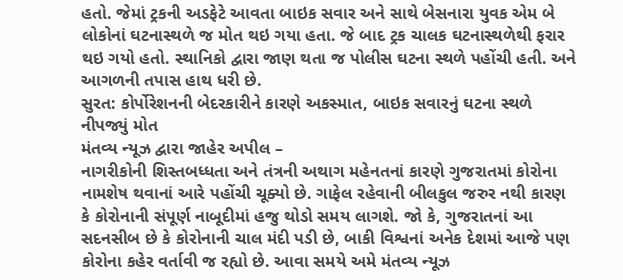હતો. જેમાં ટ્રકની અડફેટે આવતા બાઇક સવાર અને સાથે બેસનારા યુવક એમ બે લોકોનાં ઘટનાસ્થળે જ મોત થઇ ગયા હતા. જે બાદ ટ્રક ચાલક ઘટનાસ્થળેથી ફરાર થઇ ગયો હતો. સ્થાનિકો દ્વારા જાણ થતા જ પોલીસ ઘટના સ્થળે પહોંચી હતી. અને આગળની તપાસ હાથ ધરી છે.
સુરત: કોર્પોરેશનની બેદરકારીને કારણે અકસ્માત, બાઇક સવારનું ઘટના સ્થળે નીપજ્યું મોત
મંતવ્ય ન્યૂઝ દ્વારા જાહેર અપીલ –
નાગરીકોની શિસ્તબધ્ધતા અને તંત્રની અથાગ મહેનતનાં કારણે ગુજરાતમાં કોરોના નામશેષ થવાનાં આરે પહોંચી ચૂક્યો છે. ગાફેલ રહેવાની બીલકુલ જરુર નથી કારણ કે કોરોનાની સંપૂર્ણ નાબૂદીમાં હજુ થોડો સમય લાગશે. જો કે, ગુજરાતનાં આ સદનસીબ છે કે કોરોનાની ચાલ મંદી પડી છે, બાકી વિશ્વનાં અનેક દેશમાં આજે પણ કોરોના કહેર વર્તાવી જ રહ્યો છે. આવા સમયે અમે મંતવ્ય ન્યૂઝ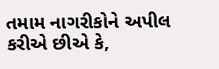તમામ નાગરીકોને અપીલ કરીએ છીએ કે,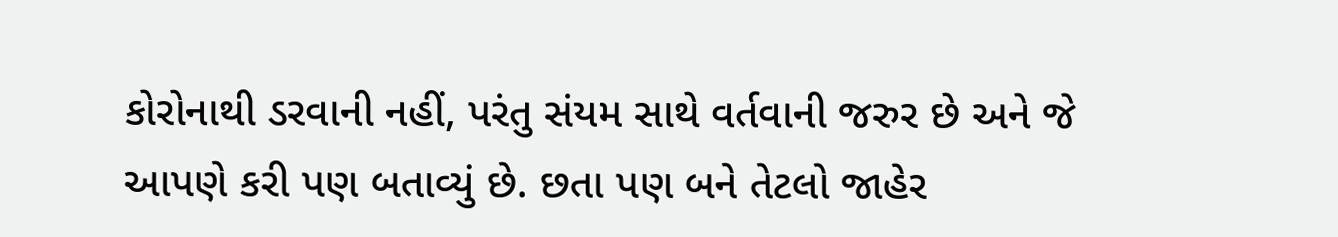કોરોનાથી ડરવાની નહીં, પરંતુ સંયમ સાથે વર્તવાની જરુર છે અને જે આપણે કરી પણ બતાવ્યું છે. છતા પણ બને તેટલો જાહેર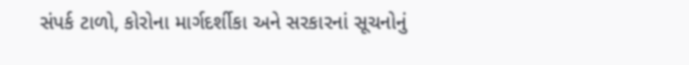સંપર્ક ટાળો, કોરોના માર્ગદર્શીકા અને સરકારનાં સૂચનોનું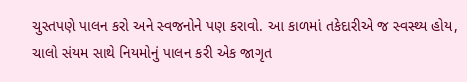ચુસ્તપણે પાલન કરો અને સ્વજનોને પણ કરાવો. આ કાળમાં તકેદારીએ જ સ્વસ્થ્ય હોય, ચાલો સંયમ સાથે નિયમોનું પાલન કરી એક જાગૃત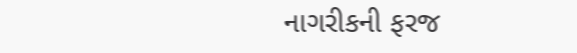નાગરીકની ફરજ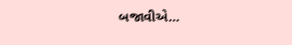બજાવીએ…